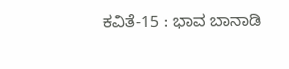ಕವಿತೆ-15 : ಭಾವ ಬಾನಾಡಿ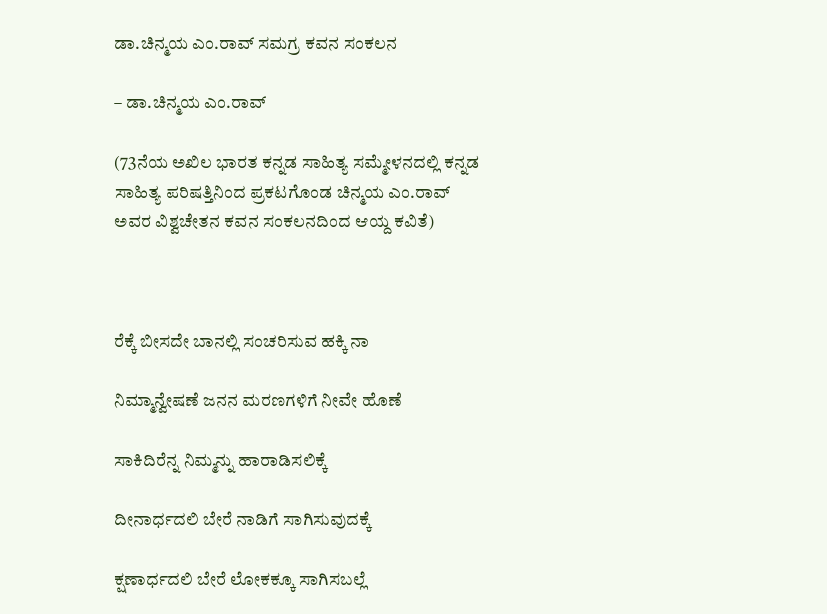ಡಾ.ಚಿನ್ಮಯ ಎಂ.ರಾವ್ ಸಮಗ್ರ ಕವನ ಸಂಕಲನ

– ಡಾ.ಚಿನ್ಮಯ ಎಂ.ರಾವ್

(73ನೆಯ ಅಖಿಲ ಭಾರತ ಕನ್ನಡ ಸಾಹಿತ್ಯ ಸಮ್ಮೇಳನದಲ್ಲಿ ಕನ್ನಡ ಸಾಹಿತ್ಯ ಪರಿಷತ್ತಿನಿಂದ ಪ್ರಕಟಗೊಂಡ ಚಿನ್ಮಯ ಎಂ.ರಾವ್ ಅವರ ವಿಶ್ವಚೇತನ ಕವನ ಸಂಕಲನದಿಂದ ಆಯ್ದ ಕವಿತೆ)



ರೆಕ್ಕೆ ಬೀಸದೇ ಬಾನಲ್ಲಿ ಸಂಚರಿಸುವ ಹಕ್ಕಿ ನಾ

ನಿಮ್ಮಾನ್ವೇಷಣೆ ಜನನ ಮರಣಗಳಿಗೆ ನೀವೇ ಹೊಣೆ

ಸಾಕಿದಿರೆನ್ನ ನಿಮ್ಮನ್ನು ಹಾರಾಡಿಸಲಿಕ್ಕೆ

ದೀನಾರ್ಧದಲಿ ಬೇರೆ ನಾಡಿಗೆ ಸಾಗಿಸುವುದಕ್ಕೆ

ಕ್ಷಣಾರ್ಧದಲಿ ಬೇರೆ ಲೋಕಕ್ಕೂ ಸಾಗಿಸಬಲ್ಲೆ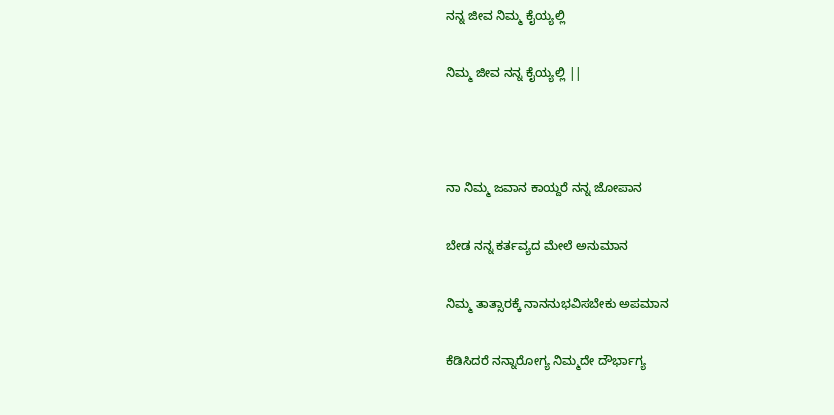ನನ್ನ ಜೀವ ನಿಮ್ಮ ಕೈಯ್ಯಲ್ಲಿ

ನಿಮ್ಮ ಜೀವ ನನ್ನ ಕೈಯ್ಯಲ್ಲಿ ||



ನಾ ನಿಮ್ಮ ಜವಾನ ಕಾಯ್ದರೆ ನನ್ನ ಜೋಪಾನ

ಬೇಡ ನನ್ನ ಕರ್ತವ್ಯದ ಮೇಲೆ ಅನುಮಾನ

ನಿಮ್ಮ ತಾತ್ಸಾರಕ್ಕೆ ನಾನನುಭವಿಸಬೇಕು ಅಪಮಾನ

ಕೆಡಿಸಿದರೆ ನನ್ನಾರೋಗ್ಯ ನಿಮ್ಮದೇ ದೌರ್ಭಾಗ್ಯ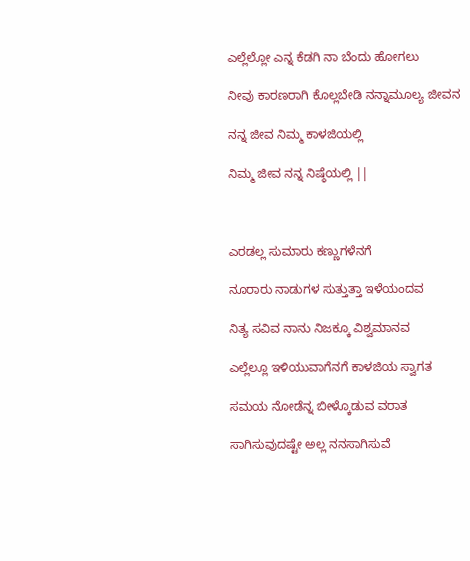ಎಲ್ಲೆಲ್ಲೋ ಎನ್ನ ಕೆಡಗಿ ನಾ ಬೆಂದು ಹೋಗಲು

ನೀವು ಕಾರಣರಾಗಿ ಕೊಲ್ಲಬೇಡಿ ನನ್ನಾಮೂಲ್ಯ ಜೀವನ

ನನ್ನ ಜೀವ ನಿಮ್ಮ ಕಾಳಜಿಯಲ್ಲಿ

ನಿಮ್ಮ ಜೀವ ನನ್ನ ನಿಷ್ಠೆಯಲ್ಲಿ ||



ಎರಡಲ್ಲ ಸುಮಾರು ಕಣ್ಣುಗಳೆನಗೆ

ನೂರಾರು ನಾಡುಗಳ ಸುತ್ತುತ್ತಾ ಇಳೆಯಂದವ

ನಿತ್ಯ ಸವಿವ ನಾನು ನಿಜಕ್ಕೂ ವಿಶ್ವಮಾನವ

ಎಲ್ಲೆಲ್ಲೂ ಇಳಿಯುವಾಗೆನಗೆ ಕಾಳಜಿಯ ಸ್ವಾಗತ

ಸಮಯ ನೋಡೆನ್ನ ಬೀಳ್ಕೊಡುವ ವರಾತ

ಸಾಗಿಸುವುದಷ್ಟೇ ಅಲ್ಲ ನನಸಾಗಿಸುವೆ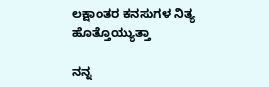ಲಕ್ಷಾಂತರ ಕನಸುಗಳ ನಿತ್ಯ ಹೊತ್ತೊಯ್ಯುತ್ತಾ

ನನ್ನ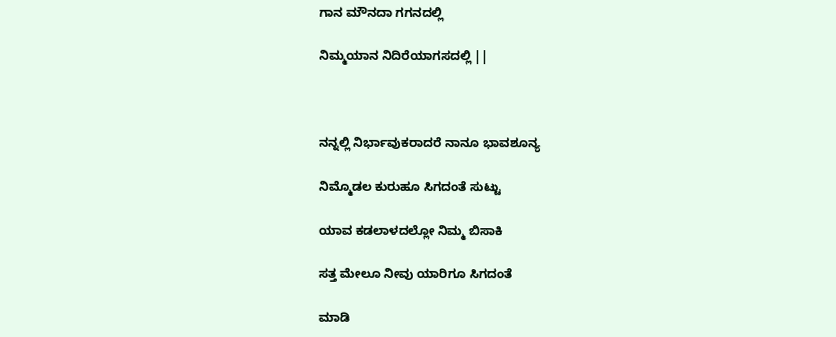ಗಾನ ಮೌನದಾ ಗಗನದಲ್ಲಿ

ನಿಮ್ಮಯಾನ ನಿದಿರೆಯಾಗಸದಲ್ಲಿ ||



ನನ್ನಲ್ಲಿ ನಿರ್ಭಾವುಕರಾದರೆ ನಾನೂ ಭಾವಶೂನ್ಯ

ನಿಮ್ಮೊಡಲ ಕುರುಹೂ ಸಿಗದಂತೆ ಸುಟ್ಟು

ಯಾವ ಕಡಲಾಳದಲ್ಲೋ ನಿಮ್ಮ ಬಿಸಾಕಿ

ಸತ್ತ ಮೇಲೂ ನೀವು ಯಾರಿಗೂ ಸಿಗದಂತೆ

ಮಾಡಿ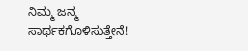ನಿಮ್ಮ ಜನ್ಮ ಸಾರ್ಥಕಗೊಳಿಸುತ್ತೇನೆ!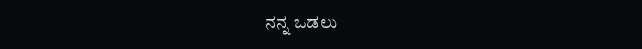ನನ್ನ ಒಡಲು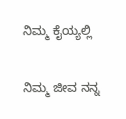ನಿಮ್ಮ ಕೈಯ್ಯಲ್ಲಿ

ನಿಮ್ಮ ಜೀವ ನನ್ನ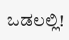ಒಡಲಲ್ಲಿ!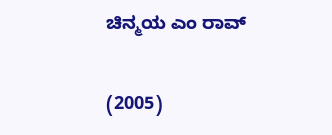ಚಿನ್ಮಯ ಎಂ ರಾವ್

(2005)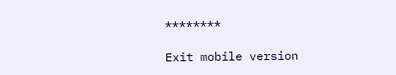********

Exit mobile version